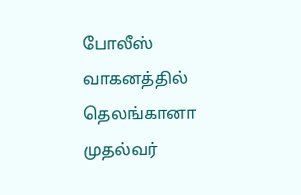போலீஸ் வாகனத்தில் தெலங்கானா முதல்வர்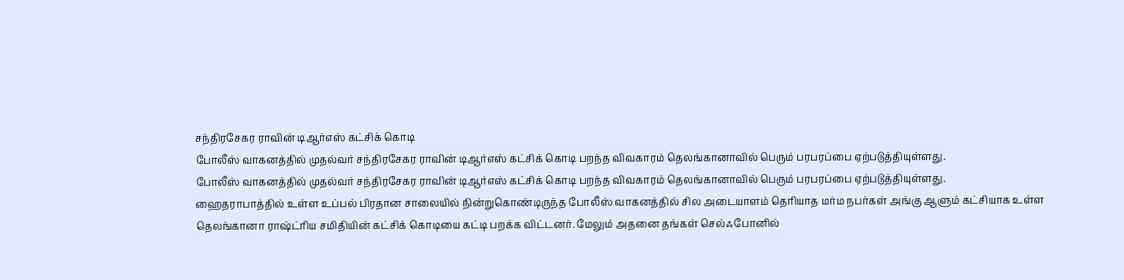சந்திரசேகர ராவின் டிஆர்எஸ் கட்சிக் கொடி
போலீஸ் வாகனத்தில் முதல்வர் சந்திரசேகர ராவின் டிஆர்எஸ் கட்சிக் கொடி பறந்த விவகாரம் தெலங்கானாவில் பெரும் பரபரப்பை ஏற்படுத்தியுள்ளது.
போலீஸ் வாகனத்தில் முதல்வர் சந்திரசேகர ராவின் டிஆர்எஸ் கட்சிக் கொடி பறந்த விவகாரம் தெலங்கானாவில் பெரும் பரபரப்பை ஏற்படுத்தியுள்ளது.
ஹைதராபாத்தில் உள்ள உப்பல் பிரதான சாலையில் நின்றுகொண்டிருந்த போலீஸ் வாகனத்தில் சில அடையாளம் தெரியாத மர்ம நபர்கள் அங்கு ஆளும் கட்சியாக உள்ள தெலங்கானா ராஷ்ட்ரிய சமிதியின் கட்சிக் கொடியை கட்டி பறக்க விட்டனர். மேலும் அதனை தங்கள் செல்ஃபோனில்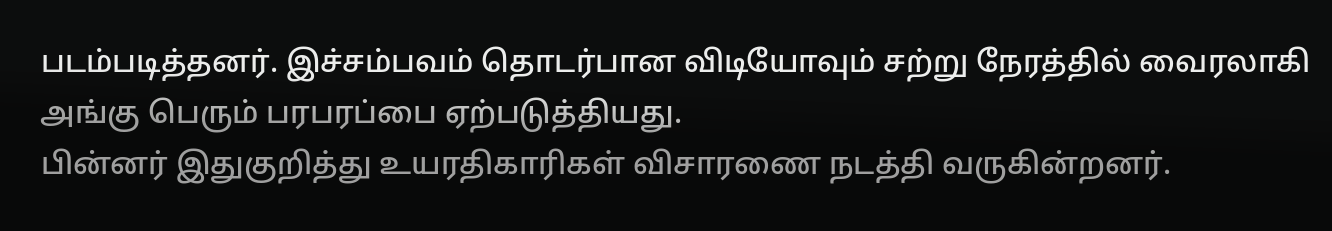படம்படித்தனர். இச்சம்பவம் தொடர்பான விடியோவும் சற்று நேரத்தில் வைரலாகி அங்கு பெரும் பரபரப்பை ஏற்படுத்தியது.
பின்னர் இதுகுறித்து உயரதிகாரிகள் விசாரணை நடத்தி வருகின்றனர்.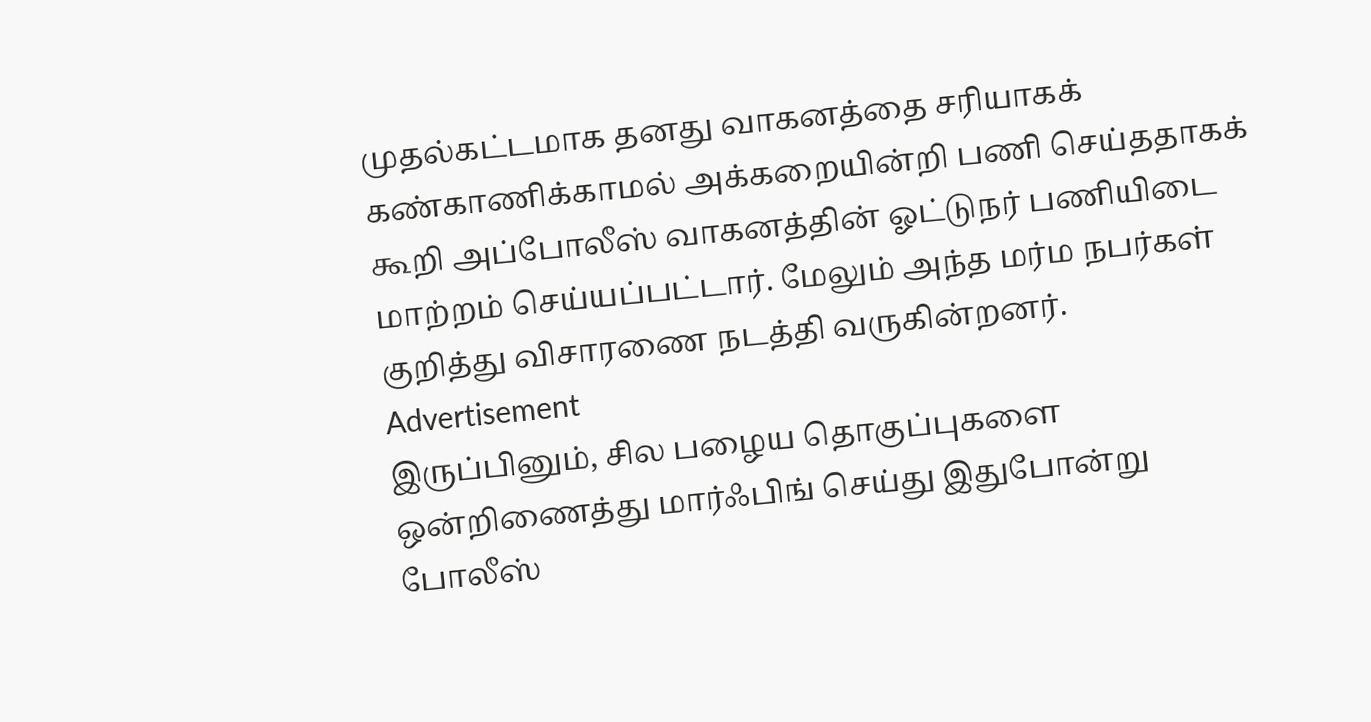முதல்கட்டமாக தனது வாகனத்தை சரியாகக் கண்காணிக்காமல் அக்கறையின்றி பணி செய்ததாகக் கூறி அப்போலீஸ் வாகனத்தின் ஓட்டுநர் பணியிடை மாற்றம் செய்யப்பட்டார். மேலும் அந்த மர்ம நபர்கள் குறித்து விசாரணை நடத்தி வருகின்றனர்.
Advertisement
இருப்பினும், சில பழைய தொகுப்புகளை ஒன்றிணைத்து மார்ஃபிங் செய்து இதுபோன்று போலீஸ்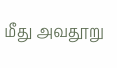மீது அவதூறு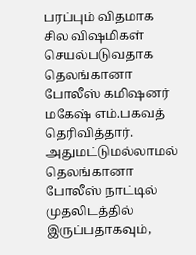பரப்பும் விதமாக சில விஷமிகள் செயல்படுவதாக தெலங்கானா போலீஸ் கமிஷனர் மகேஷ் எம்.பகவத் தெரிவித்தார். அதுமட்டுமல்லாமல் தெலங்கானா போலீஸ் நாட்டில் முதலிடத்தில் இருப்பதாகவும்,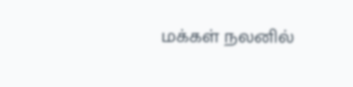மக்கள் நலனில்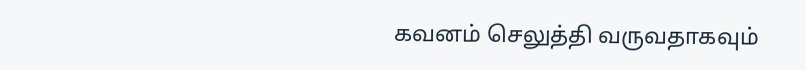கவனம் செலுத்தி வருவதாகவும்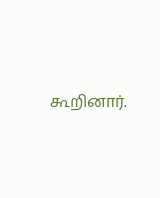கூறினார்.